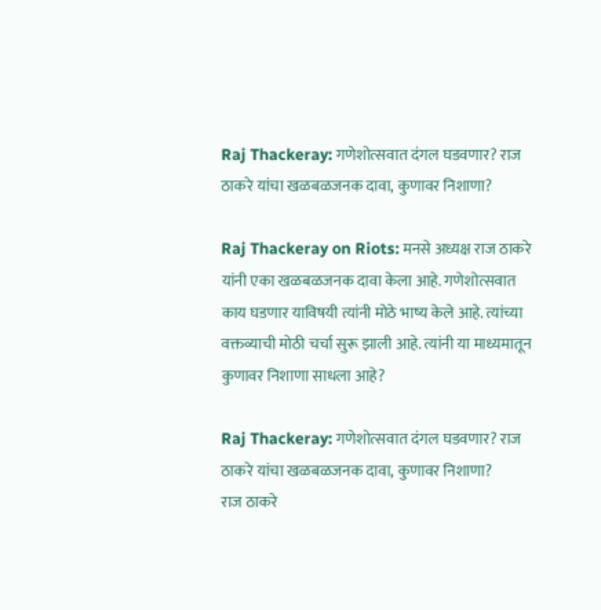Raj Thackeray: गणेशोत्सवात दंगल घडवणार? राज ठाकरे यांचा खळबळजनक दावा, कुणावर निशाणा?

Raj Thackeray on Riots: मनसे अध्यक्ष राज ठाकरे यांनी एका खळबळजनक दावा केला आहे. गणेशोत्सवात काय घडणार याविषयी त्यांनी मोठे भाष्य केले आहे. त्यांच्या वक्तव्याची मोठी चर्चा सुरू झाली आहे. त्यांनी या माध्यमातून कुणावर निशाणा साधला आहे?

Raj Thackeray: गणेशोत्सवात दंगल घडवणार? राज ठाकरे यांचा खळबळजनक दावा, कुणावर निशाणा?
राज ठाकरे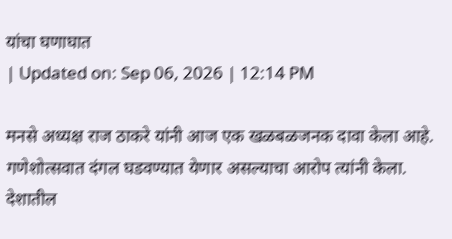यांचा घणाघात
| Updated on: Sep 06, 2026 | 12:14 PM

मनसे अध्यक्ष राज ठाकरे यांनी आज एक खळबळजनक दावा केला आहे. गणेशोत्सवात दंगल घडवण्यात येणार असल्याचा आरोप त्यांनी केला. देशातील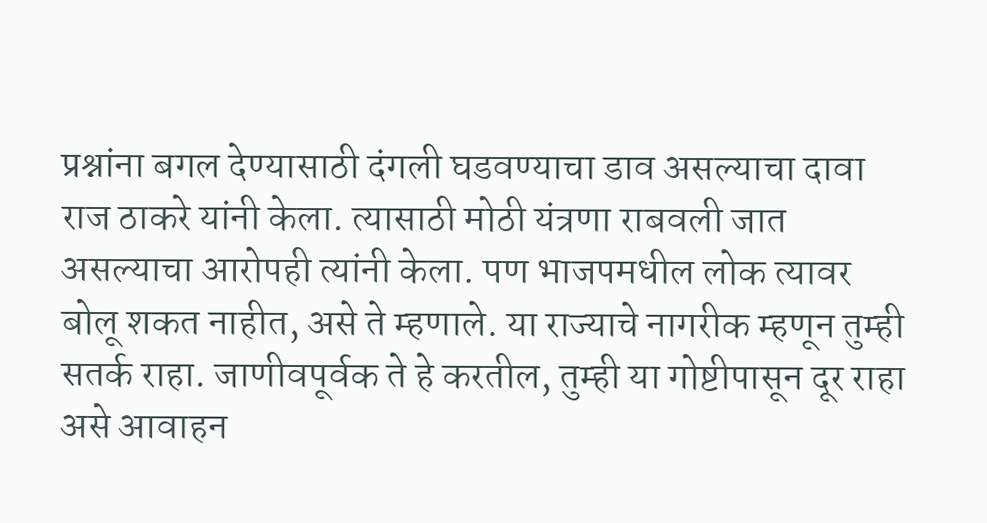प्रश्नांना बगल देण्यासाठी दंगली घडवण्याचा डाव असल्याचा दावा राज ठाकरे यांनी केला. त्यासाठी मोठी यंत्रणा राबवली जात असल्याचा आरोपही त्यांनी केला. पण भाजपमधील लोक त्यावर बोलू शकत नाहीत, असे ते म्हणाले. या राज्याचे नागरीक म्हणून तुम्ही सतर्क राहा. जाणीवपूर्वक ते हे करतील, तुम्ही या गोष्टीपासून दूर राहा असे आवाहन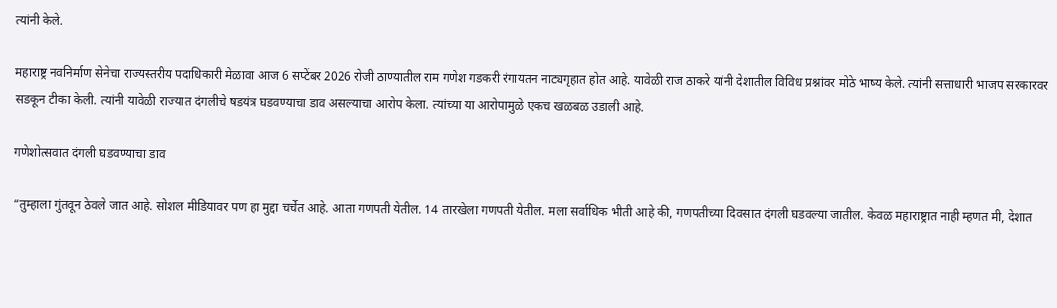त्यांनी केले.

महाराष्ट्र नवनिर्माण सेनेचा राज्यस्तरीय पदाधिकारी मेळावा आज 6 सप्टेंबर 2026 रोजी ठाण्यातील राम गणेश गडकरी रंगायतन नाट्यगृहात होत आहे. यावेळी राज ठाकरे यांनी देशातील विविध प्रश्नांवर मोठे भाष्य केले. त्यांनी सत्ताधारी भाजप सरकारवर सडकून टीका केली. त्यांनी यावेळी राज्यात दंगलीचे षडयंत्र घडवण्याचा डाव असल्याचा आरोप केला. त्यांच्या या आरोपामुळे एकच खळबळ उडाली आहे.

गणेशोत्सवात दंगली घडवण्याचा डाव

“तुम्हाला गुंतवून ठेवले जात आहे. सोशल मीडियावर पण हा मुद्दा चर्चेत आहे. आता गणपती येतील. 14 तारखेला गणपती येतील. मला सर्वाधिक भीती आहे की, गणपतीच्या दिवसात दंगली घडवल्या जातील. केवळ महाराष्ट्रात नाही म्हणत मी, देशात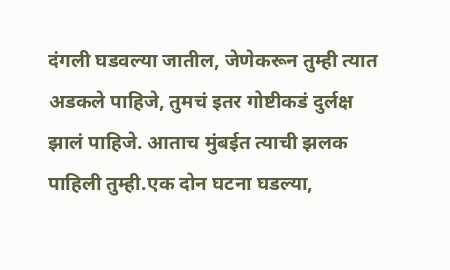दंगली घडवल्या जातील, जेणेकरून तुम्ही त्यात अडकले पाहिजे, तुमचं इतर गोष्टीकडं दुर्लक्ष झालं पाहिजे. आताच मुंबईत त्याची झलक पाहिली तुम्ही.एक दोन घटना घडल्या,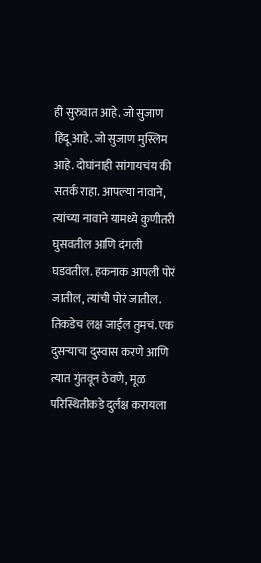ही सुरुवात आहे. जो सुजाण हिंदू आहे. जो सुजाण मुस्लिम आहे. दोघांनाही सांगायचंय की सतर्क राहा. आपल्या नावाने, त्यांच्या नावाने यामध्ये कुणीतरी घुसवतील आणि दंगली घडवतील. हकनाक आपली पोरं जातील, त्यांची पोरं जातील. तिकडेच लक्ष जाईल तुमचं. एक दुसऱ्याचा दुस्वास करणे आणि त्यात गुंतवून ठेवणे, मूळ परिस्थितीकडे दुर्लक्ष करायला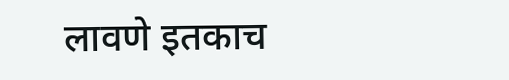लावणे इतकाच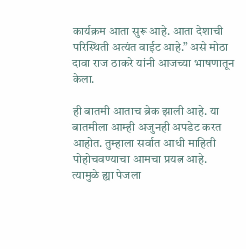कार्यक्रम आता सुरू आहे. आता देशाची परिस्थिती अत्यंत वाईट आहे.” असे मोठा दावा राज ठाकरे यांनी आजच्या भाषणातून केला.

ही बातमी आताच ब्रेक झाली आहे. या बातमीला आम्ही अजुनही अपडेट करत आहोत. तुम्हाला सर्वात आधी माहिती पोहोचवण्याचा आमचा प्रयत्न आहे. त्यामुळे ह्या पेजला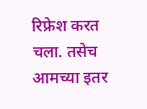रिफ्रेश करत चला. तसेच आमच्या इतर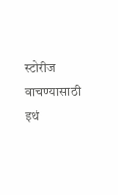स्टोरीज वाचण्यासाठी इथं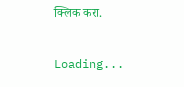क्लिक करा.

Loading...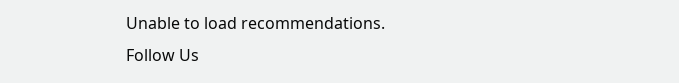Unable to load recommendations.
Follow Us